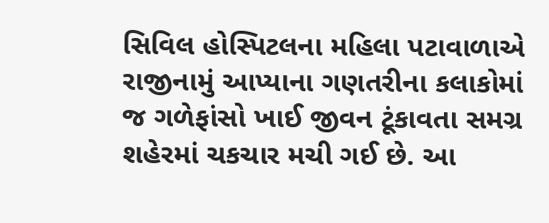સિવિલ હોસ્પિટલના મહિલા પટાવાળાએ રાજીનામું આપ્યાના ગણતરીના કલાકોમાં જ ગળેફાંસો ખાઈ જીવન ટૂંકાવતા સમગ્ર શહેરમાં ચકચાર મચી ગઈ છે. આ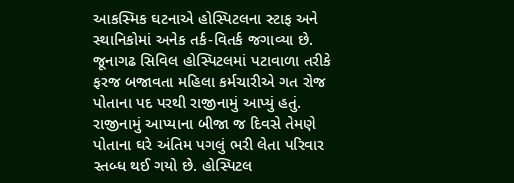આકસ્મિક ઘટનાએ હોસ્પિટલના સ્ટાફ અને સ્થાનિકોમાં અનેક તર્ક-વિતર્ક જગાવ્યા છે.
જૂનાગઢ સિવિલ હોસ્પિટલમાં પટાવાળા તરીકે ફરજ બજાવતા મહિલા કર્મચારીએ ગત રોજ પોતાના પદ પરથી રાજીનામું આપ્યું હતું. રાજીનામું આપ્યાના બીજા જ દિવસે તેમણે પોતાના ઘરે અંતિમ પગલું ભરી લેતા પરિવાર સ્તબ્ધ થઈ ગયો છે. હોસ્પિટલ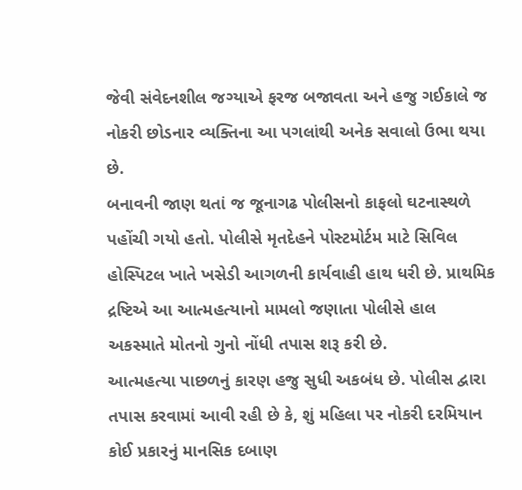જેવી સંવેદનશીલ જગ્યાએ ફરજ બજાવતા અને હજુ ગઈકાલે જ નોકરી છોડનાર વ્યક્તિના આ પગલાંથી અનેક સવાલો ઉભા થયા છે.
બનાવની જાણ થતાં જ જૂનાગઢ પોલીસનો કાફલો ઘટનાસ્થળે પહોંચી ગયો હતો. પોલીસે મૃતદેહને પોસ્ટમોર્ટમ માટે સિવિલ હોસ્પિટલ ખાતે ખસેડી આગળની કાર્યવાહી હાથ ધરી છે. પ્રાથમિક દ્રષ્ટિએ આ આત્મહત્યાનો મામલો જણાતા પોલીસે હાલ અકસ્માતે મોતનો ગુનો નોંધી તપાસ શરૂ કરી છે.
આત્મહત્યા પાછળનું કારણ હજુ સુધી અકબંધ છે. પોલીસ દ્વારા તપાસ કરવામાં આવી રહી છે કે, શું મહિલા પર નોકરી દરમિયાન કોઈ પ્રકારનું માનસિક દબાણ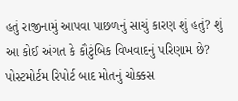હતું રાજીનામું આપવા પાછળનું સાચું કારણ શું હતું? શું આ કોઈ અંગત કે કૌટુંબિક વિખવાદનું પરિણામ છે? પોસ્ટમોર્ટમ રિપોર્ટ બાદ મોતનું ચોક્કસ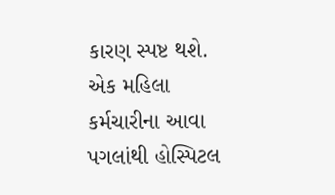કારણ સ્પષ્ટ થશે. એક મહિલા કર્મચારીના આવા પગલાંથી હોસ્પિટલ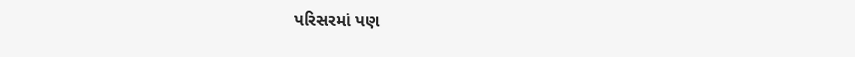પરિસરમાં પણ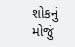શોકનું મોજું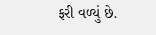ફરી વળ્યું છે.